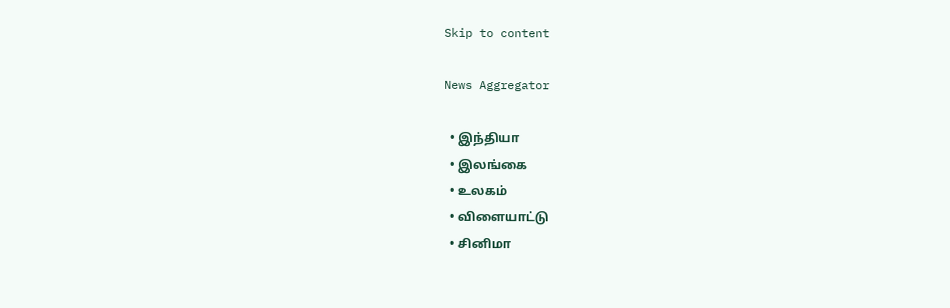Skip to content

News Aggregator

  • இந்தியா
  • இலங்கை
  • உலகம்
  • விளையாட்டு
  • சினிமா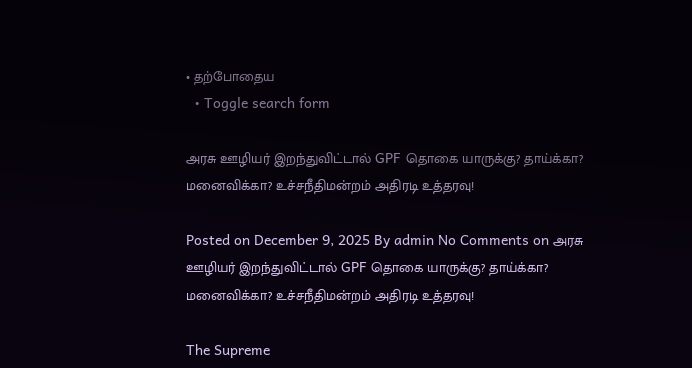• தற்போதைய
  • Toggle search form

அரசு ஊழியர் இறந்துவிட்டால் GPF தொகை யாருக்கு? தாய்க்கா? மனைவிக்கா? உச்சநீதிமன்றம் அதிரடி உத்தரவு!

Posted on December 9, 2025 By admin No Comments on அரசு ஊழியர் இறந்துவிட்டால் GPF தொகை யாருக்கு? தாய்க்கா? மனைவிக்கா? உச்சநீதிமன்றம் அதிரடி உத்தரவு!

The Supreme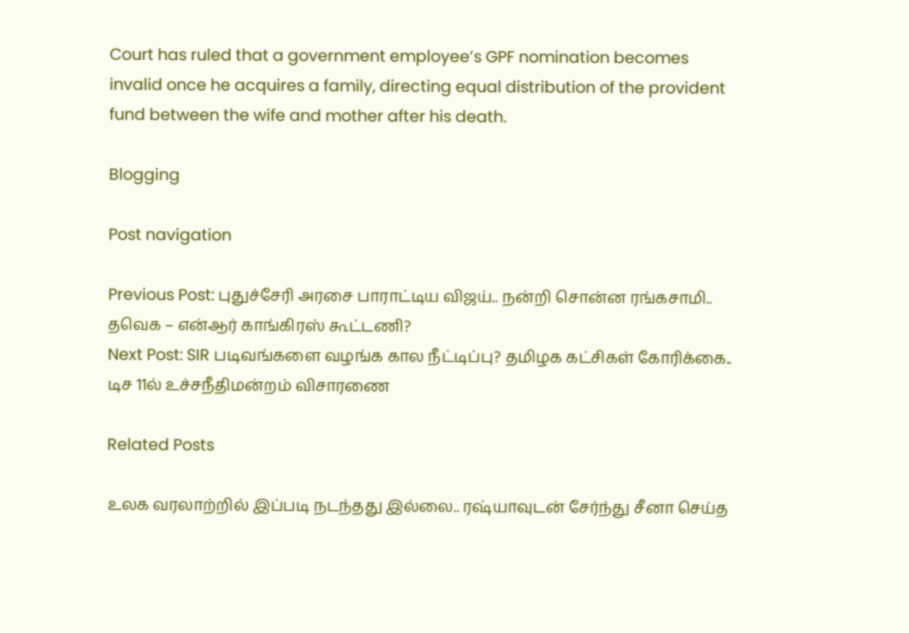Court has ruled that a government employee’s GPF nomination becomes invalid once he acquires a family, directing equal distribution of the provident fund between the wife and mother after his death.

Blogging

Post navigation

Previous Post: புதுச்சேரி அரசை பாராட்டிய விஜய்.. நன்றி சொன்ன ரங்கசாமி.. தவெக – என்ஆர் காங்கிரஸ் கூட்டணி?
Next Post: SIR படிவங்களை வழங்க கால நீட்டிப்பு? தமிழக கட்சிகள் கோரிக்கை.. டிச 11ல் உச்சநீதிமன்றம் விசாரணை

Related Posts

உலக வரலாற்றில் இப்படி நடந்தது இல்லை.. ரஷ்யாவுடன் சேர்ந்து சீனா செய்த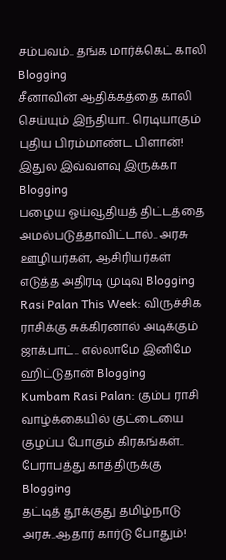சம்பவம்.. தங்க மார்க்கெட் காலி Blogging
சீனாவின் ஆதிக்கத்தை காலி செய்யும் இந்தியா.. ரெடியாகும் புதிய பிரம்மாண்ட பிளான்! இதுல இவ்வளவு இருக்கா Blogging
பழைய ஓய்வூதியத் திட்டத்தை அமல்படுத்தாவிட்டால்.. அரசு ஊழியர்கள், ஆசிரியர்கள் எடுத்த அதிரடி முடிவு Blogging
Rasi Palan This Week: விருச்சிக ராசிக்கு சுக்கிரனால் அடிக்கும் ஜாக்பாட்.. எல்லாமே இனிமே ஹிட்டுதான் Blogging
Kumbam Rasi Palan: கும்ப ராசி வாழ்க்கையில் குட்டையை குழப்ப போகும் கிரகங்கள்.. பேராபத்து காத்திருக்கு Blogging
தட்டித் தூக்குது தமிழ்நாடு அரசு..ஆதார் கார்டு போதும்!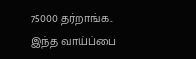75000 தர்றாங்க.. இந்த வாய்ப்பை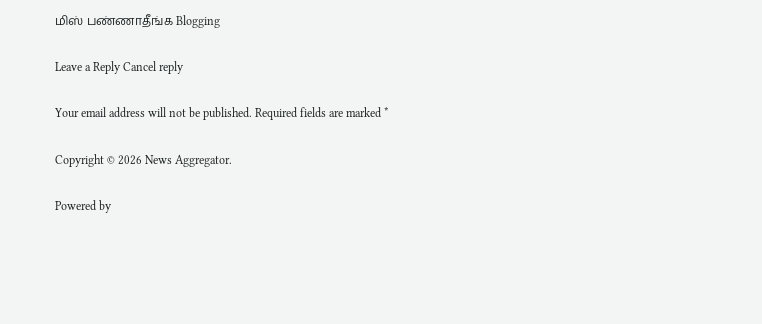மிஸ் பண்ணாதீங்க Blogging

Leave a Reply Cancel reply

Your email address will not be published. Required fields are marked *

Copyright © 2026 News Aggregator.

Powered by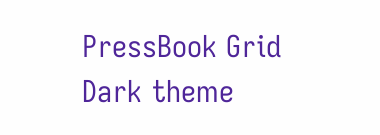PressBook Grid Dark theme